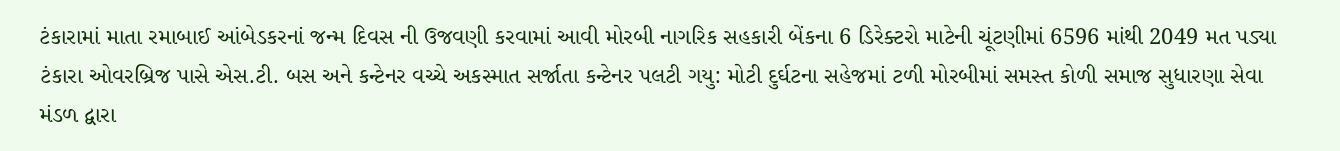ટંકારામાં માતા રમાબાઈ આંબેડકરનાં જન્મ દિવસ ની ઉજવણી કરવામાં આવી મોરબી નાગરિક સહકારી બેંકના 6 ડિરેક્ટરો માટેની ચૂંટણીમાં 6596 માંથી 2049 મત પડ્યા ટંકારા ઓવરબ્રિજ પાસે એસ.ટી. બસ અને કન્ટેનર વચ્ચે અકસ્માત સર્જાતા કન્ટેનર પલટી ગયુ: મોટી દુર્ઘટના સહેજમાં ટળી મોરબીમાં સમસ્ત કોળી સમાજ સુધારણા સેવા મંડળ દ્વારા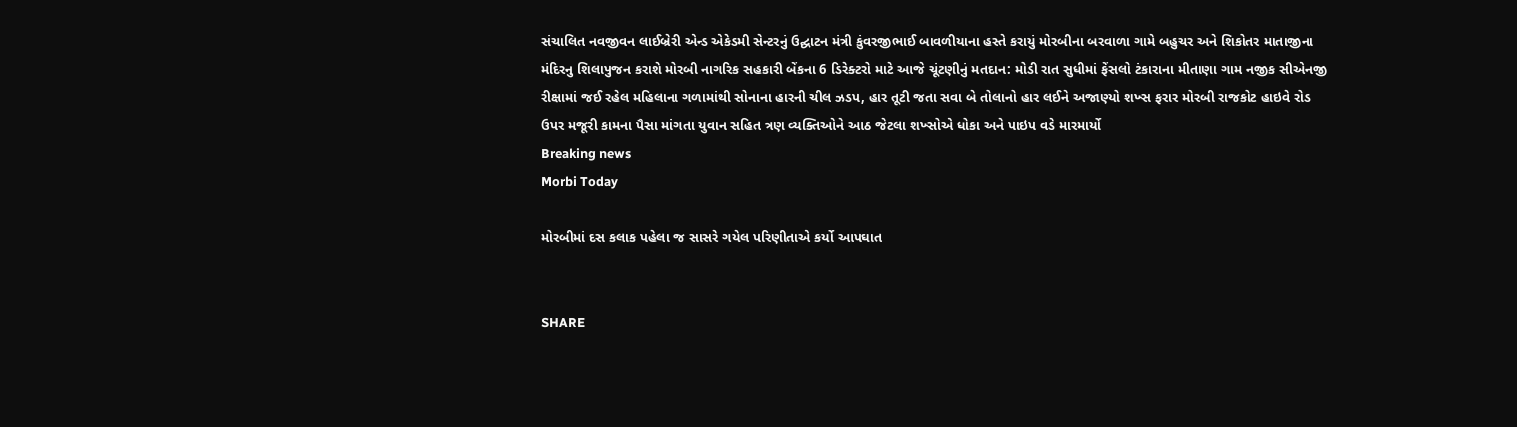સંચાલિત નવજીવન લાઈબ્રેરી એન્ડ એકેડમી સેન્ટરનું ઉદ્ઘાટન મંત્રી કુંવરજીભાઈ બાવળીયાના હસ્તે કરાયું મોરબીના બરવાળા ગામે બહુચર અને શિકોતર માતાજીના મંદિરનુ શિલાપુજન કરાશે મોરબી નાગરિક સહકારી બેંકના 6 ડિરેક્ટરો માટે આજે ચૂંટણીનું મતદાન: મોડી રાત સુધીમાં ફેંસલો ટંકારાના મીતાણા ગામ નજીક સીએનજી રીક્ષામાં જઈ રહેલ મહિલાના ગળામાંથી સોનાના હારની ચીલ ઝડપ, હાર તૂટી જતા સવા બે તોલાનો હાર લઈને અજાણ્યો શખ્સ ફરાર મોરબી રાજકોટ હાઇવે રોડ ઉપર મજૂરી કામના પૈસા માંગતા યુવાન સહિત ત્રણ વ્યક્તિઓને આઠ જેટલા શખ્સોએ ધોકા અને પાઇપ વડે મારમાર્યો
Breaking news
Morbi Today

મોરબીમાં દસ કલાક પહેલા જ સાસરે ગયેલ પરિણીતાએ કર્યો આપઘાત


SHARE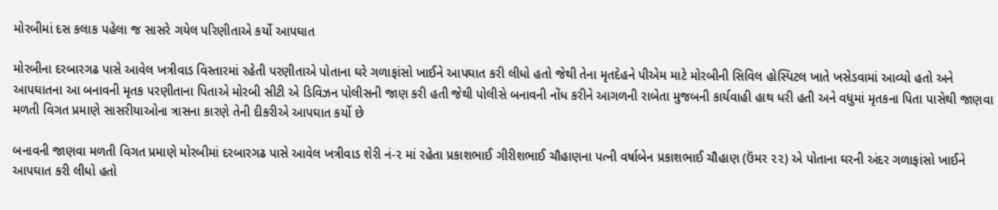મોરબીમાં દસ કલાક પહેલા જ સાસરે ગયેલ પરિણીતાએ કર્યો આપઘાત

મોરબીના દરબારગઢ પાસે આવેલ ખત્રીવાડ વિસ્તારમાં રહેતી પરણીતાએ પોતાના ઘરે ગળાફાંસો ખાઈને આપઘાત કરી લીધો હતો જેથી તેના મૃતદેહને પીએમ માટે મોરબીની સિવિલ હોસ્પિટલ ખાતે ખસેડવામાં આવ્યો હતો અને આપઘાતના આ બનાવની મૃતક પરણીતાના પિતાએ મોરબી સીટી એ ડિવિઝન પોલીસની જાણ કરી હતી જેથી પોલીસે બનાવની નોંધ કરીને આગળની રાબેતા મુજબની કાર્યવાહી હાથ ધરી હતી અને વધુમાં મૃતકના પિતા પાસેથી જાણવા મળતી વિગત પ્રમાણે સાસરીયાઓના ત્રાસના કારણે તેની દીકરીએ આપઘાત કર્યો છે

બનાવની જાણવા મળતી વિગત પ્રમાણે મોરબીમાં દરબારગઢ પાસે આવેલ ખત્રીવાડ શેરી નં-૨ માં રહેતા પ્રકાશભાઈ ગીરીશભાઈ ચૌહાણના પત્ની વર્ષાબેન પ્રકાશભાઈ ચૌહાણ (ઉંમર ૨૨) એ પોતાના ઘરની અંદર ગળાફાંસો ખાઈને આપઘાત કરી લીધો હતો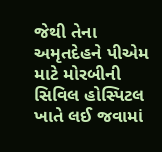જેથી તેના અમૃતદેહને પીએમ માટે મોરબીની સિવિલ હોસ્પિટલ ખાતે લઈ જવામાં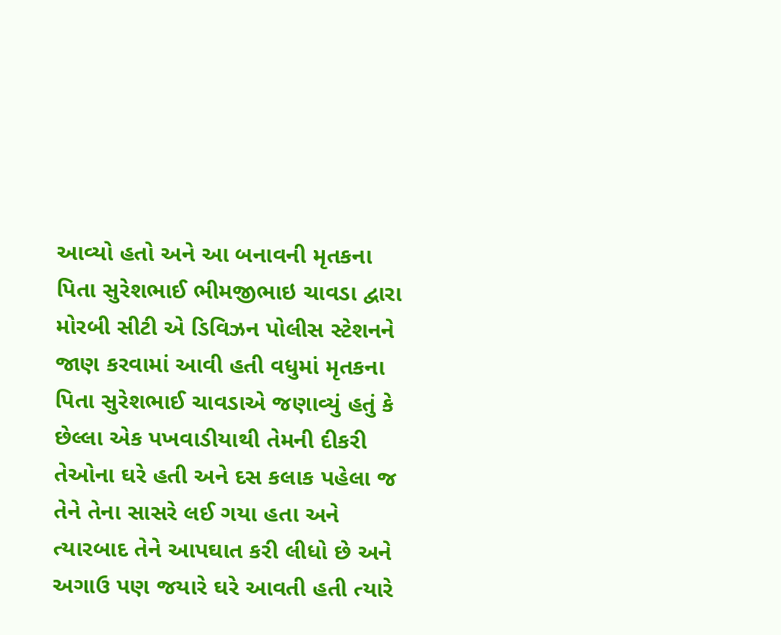આવ્યો હતો અને આ બનાવની મૃતકના પિતા સુરેશભાઈ ભીમજીભાઇ ચાવડા દ્વારા મોરબી સીટી એ ડિવિઝન પોલીસ સ્ટેશનને જાણ કરવામાં આવી હતી વધુમાં મૃતકના પિતા સુરેશભાઈ ચાવડાએ જણાવ્યું હતું કે છેલ્લા એક પખવાડીયાથી તેમની દીકરી તેઓના ઘરે હતી અને દસ કલાક પહેલા જ તેને તેના સાસરે લઈ ગયા હતા અને ત્યારબાદ તેને આપઘાત કરી લીધો છે અને અગાઉ પણ જયારે ઘરે આવતી હતી ત્યારે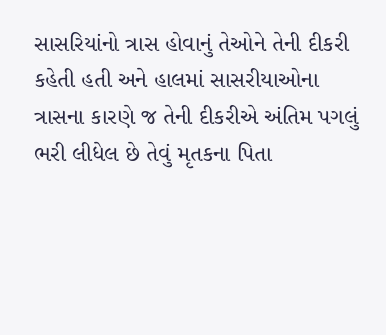સાસરિયાંનો ત્રાસ હોવાનું તેઓને તેની દીકરી કહેતી હતી અને હાલમાં સાસરીયાઓના ત્રાસના કારણે જ તેની દીકરીએ અંતિમ પગલું ભરી લીધેલ છે તેવું મૃતકના પિતા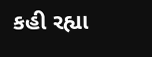કહી રહ્યા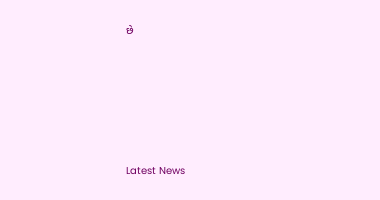છે






Latest News